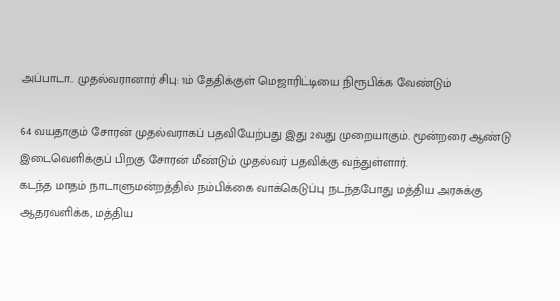அப்பாடா.. முதல்வரானார் சிபு: 1ம் தேதிக்குள் மெஜாரிட்டியை நிரூபிக்க வேண்டும்

64 வயதாகும் சோரன் முதல்வராகப் பதவியேற்பது இது 2வது முறையாகும். மூன்றரை ஆண்டு இடைவெளிக்குப் பிறகு சோரன் மீண்டும் முதல்வர் பதவிக்கு வந்துள்ளார்.
கடந்த மாதம் நாடாளுமன்றத்தில் நம்பிக்கை வாக்கெடுப்பு நடந்தபோது மத்திய அரசுக்கு ஆதரவளிக்க, மத்திய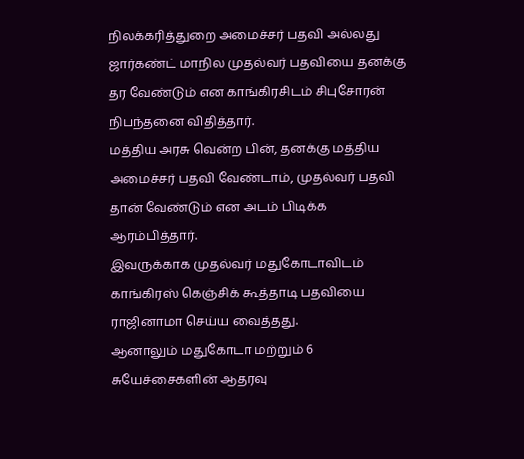நிலக்கரித்துறை அமைச்சர் பதவி அல்லது ஜார்கண்ட் மாநில முதல்வர் பதவியை தனக்கு தர வேண்டும் என காங்கிரசிடம் சிபுசோரன் நிபந்தனை விதித்தார்.
மத்திய அரசு வென்ற பின், தனக்கு மத்திய அமைச்சர் பதவி வேண்டாம், முதல்வர் பதவி தான் வேண்டும் என அடம் பிடிக்க ஆரம்பித்தார்.
இவருக்காக முதல்வர் மதுகோடாவிடம் காங்கிரஸ் கெஞ்சிக் கூத்தாடி பதவியை ராஜினாமா செய்ய வைத்தது.
ஆனாலும் மதுகோடா மற்றும் 6 சுயேச்சைகளின் ஆதரவு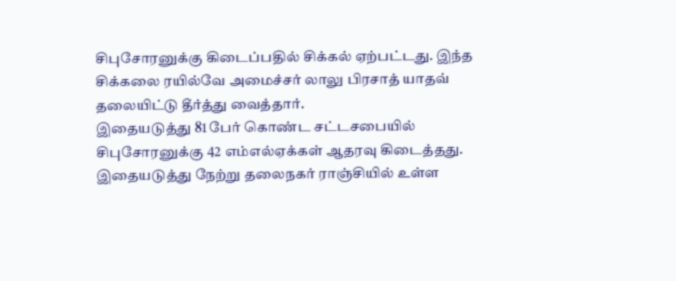சிபுசோரனுக்கு கிடைப்பதில் சிக்கல் ஏற்பட்டது. இந்த சிக்கலை ரயில்வே அமைச்சர் லாலு பிரசாத் யாதவ் தலையிட்டு தீர்த்து வைத்தார்.
இதையடுத்து 81 பேர் கொண்ட சட்டசபையில் சிபுசோரனுக்கு 42 எம்எல்ஏக்கள் ஆதரவு கிடைத்தது.
இதையடுத்து நேற்று தலைநகர் ராஞ்சியில் உள்ள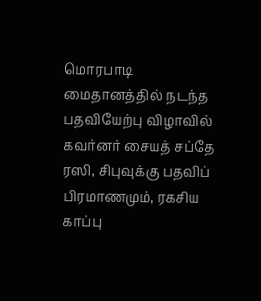மொரபாடி மைதானத்தில் நடந்த பதவியேற்பு விழாவில் கவர்னர் சையத் சப்தே ரஸி, சிபுவுக்கு பதவிப் பிரமாணமும், ரகசிய காப்பு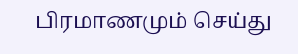பிரமாணமும் செய்து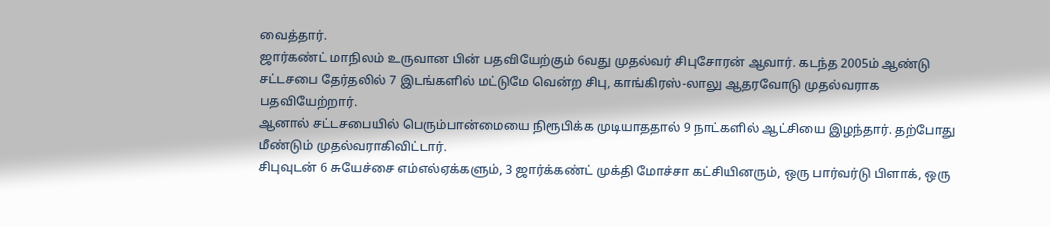வைத்தார்.
ஜார்கண்ட் மாநிலம் உருவான பின் பதவியேற்கும் 6வது முதல்வர் சிபுசோரன் ஆவார். கடந்த 2005ம் ஆண்டு சட்டசபை தேர்தலில் 7 இடங்களில் மட்டுமே வென்ற சிபு, காங்கிரஸ்-லாலு ஆதரவோடு முதல்வராக பதவியேற்றார்.
ஆனால் சட்டசபையில் பெரும்பான்மையை நிரூபிக்க முடியாததால் 9 நாட்களில் ஆட்சியை இழந்தார். தற்போது மீண்டும் முதல்வராகிவிட்டார்.
சிபுவுடன் 6 சுயேச்சை எம்எல்ஏக்களும், 3 ஜார்க்கண்ட் முக்தி மோச்சா கட்சியினரும், ஒரு பார்வர்டு பிளாக், ஒரு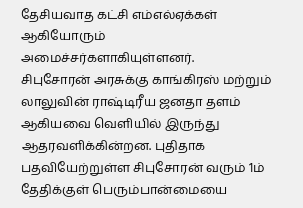தேசியவாத கட்சி எம்எல்ஏக்கள் ஆகியோரும் அமைச்சர்களாகியுள்ளனர்.
சிபுசோரன் அரசுக்கு காங்கிரஸ் மற்றும் லாலுவின் ராஷ்டிரீய ஜனதா தளம் ஆகியவை வெளியில் இருந்து ஆதரவளிக்கின்றன. புதிதாக பதவியேற்றுள்ள சிபுசோரன் வரும் 1ம் தேதிக்குள் பெரும்பான்மையை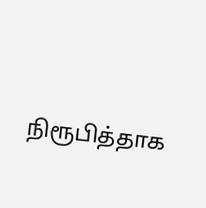நிரூபித்தாக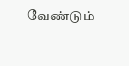வேண்டும்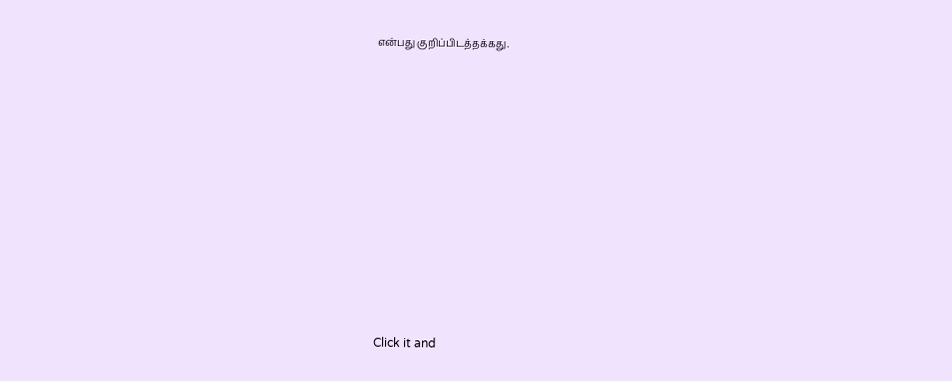என்பது குறிப்பிடத்தக்கது.












Click it and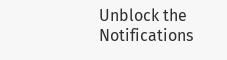Unblock the Notifications